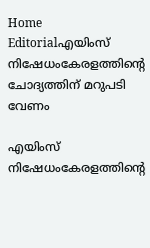Home Editorialഎയിംസ് നിഷേധംകേരളത്തിന്റെ ചോദ്യത്തിന് മറുപടി വേണം

എയിംസ് നിഷേധംകേരളത്തിന്റെ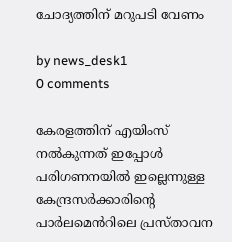ചോദ്യത്തിന് മറുപടി വേണം

by news_desk1
0 comments

കേരളത്തിന് എയിംസ് നൽകുന്നത് ഇപ്പോൾ പരിഗണനയിൽ ഇല്ലെന്നുള്ള കേന്ദ്രസർക്കാരിന്റെ പാർലമെൻറിലെ പ്രസ്താവന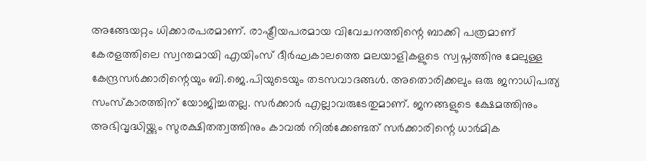അങ്ങേയറ്റം ധിക്കാരപരമാണ്. രാഷ്ട്രീയപരമായ വിവേചനത്തിന്റെ ബാക്കി പത്രമാണ് കേരളത്തിലെ സ്വന്തമായി എയിംസ് ദീർഘകാലത്തെ മലയാളികളുടെ സ്വപ്നത്തിനു മേലുള്ള കേന്ദ്രസർക്കാരിന്റെയും ബി.ജെ.പിയുടെയും തടസവാദങ്ങൾ. അതൊരിക്കലും ഒരു ജനാധിപത്യ സംസ്കാരത്തിന് യോജിച്ചതല്ല. സർക്കാർ എല്ലാവരുടേതുമാണ്. ജനങ്ങളുടെ ക്ഷേമത്തിനും അഭിവൃദ്ധിയ്ക്കും സുരക്ഷിതത്വത്തിനും കാവൽ നിൽക്കേണ്ടത് സർക്കാരിന്റെ ധാർമിക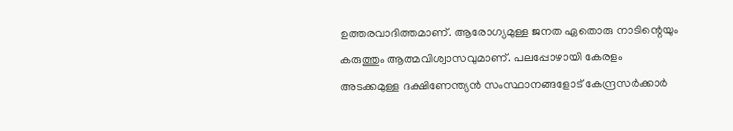ഉത്തരവാദിത്തമാണ്. ആരോഗ്യമുള്ള ജനത ഏതൊരു നാടിന്റെയും കരുത്തും ആത്മവിശ്വാസവുമാണ്. പലപ്പോഴായി കേരളം അടക്കമുള്ള ദക്ഷിണേന്ത്യൻ സംസ്ഥാനങ്ങളോട് കേന്ദ്രസർക്കാർ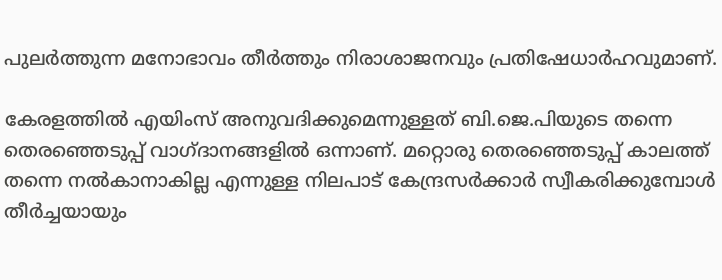പുലർത്തുന്ന മനോഭാവം തീർത്തും നിരാശാജനവും പ്രതിഷേധാർഹവുമാണ്.

കേരളത്തിൽ എയിംസ് അനുവദിക്കുമെന്നുള്ളത് ബി.ജെ.പിയുടെ തന്നെ തെരഞ്ഞെടുപ്പ് വാഗ്ദാനങ്ങളിൽ ഒന്നാണ്. മറ്റൊരു തെരഞ്ഞെടുപ്പ് കാലത്ത് തന്നെ നൽകാനാകില്ല എന്നുള്ള നിലപാട് കേന്ദ്രസർക്കാർ സ്വീകരിക്കുമ്പോൾ തീർച്ചയായും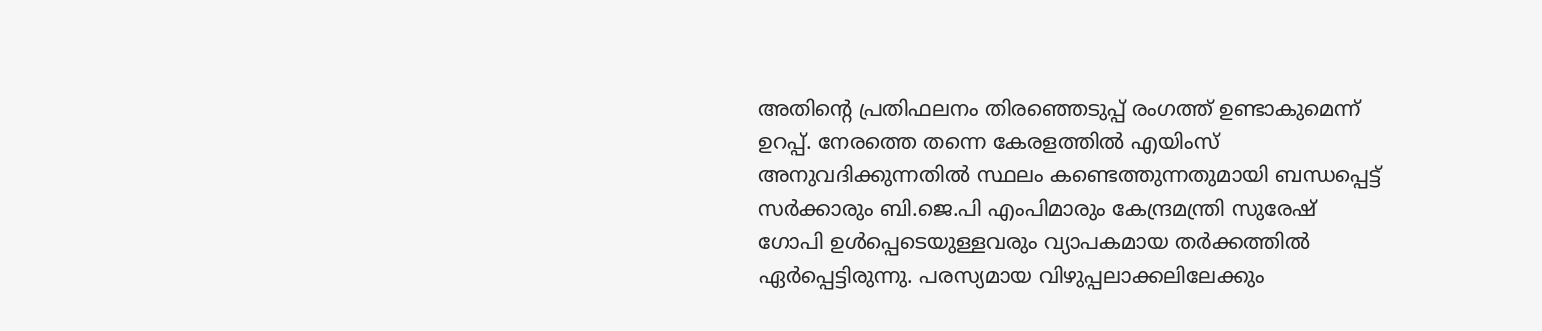അതിന്റെ പ്രതിഫലനം തിരഞ്ഞെടുപ്പ് രംഗത്ത് ഉണ്ടാകുമെന്ന് ഉറപ്പ്. നേരത്തെ തന്നെ കേരളത്തിൽ എയിംസ് അനുവദിക്കുന്നതിൽ സ്ഥലം കണ്ടെത്തുന്നതുമായി ബന്ധപ്പെട്ട് സർക്കാരും ബി.ജെ.പി എംപിമാരും കേന്ദ്രമന്ത്രി സുരേഷ് ഗോപി ഉൾപ്പെടെയുള്ളവരും വ്യാപകമായ തർക്കത്തിൽ ഏർപ്പെട്ടിരുന്നു. പരസ്യമായ വിഴുപ്പലാക്കലിലേക്കും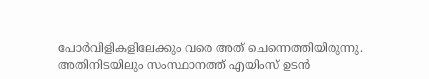പോർവിളികളിലേക്കും വരെ അത് ചെന്നെത്തിയിരുന്നു. അതിനിടയിലും സംസ്ഥാനത്ത് എയിംസ് ഉടൻ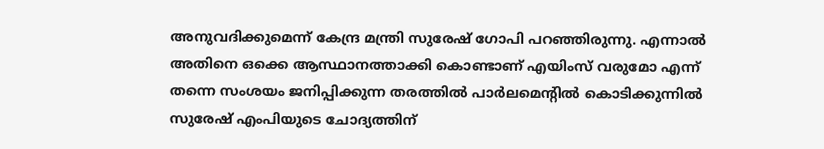അനുവദിക്കുമെന്ന് കേന്ദ്ര മന്ത്രി സുരേഷ് ഗോപി പറഞ്ഞിരുന്നു. എന്നാൽ അതിനെ ഒക്കെ ആസ്ഥാനത്താക്കി കൊണ്ടാണ് എയിംസ് വരുമോ എന്ന് തന്നെ സംശയം ജനിപ്പിക്കുന്ന തരത്തിൽ പാർലമെന്റിൽ കൊടിക്കുന്നിൽ സുരേഷ് എംപിയുടെ ചോദ്യത്തിന്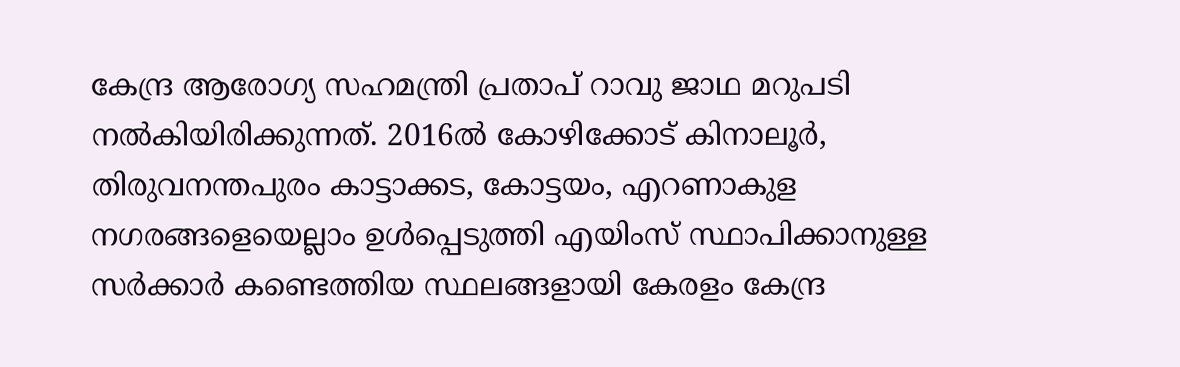കേന്ദ്ര ആരോഗ്യ സഹമന്ത്രി പ്രതാപ് റാവു ജാഥ മറുപടി നൽകിയിരിക്കുന്നത്. 2016ൽ കോഴിക്കോട് കിനാലൂർ, തിരുവനന്തപുരം കാട്ടാക്കട, കോട്ടയം, എറണാകുള നഗരങ്ങളെയെല്ലാം ഉൾപ്പെടുത്തി എയിംസ് സ്ഥാപിക്കാനുള്ള സർക്കാർ കണ്ടെത്തിയ സ്ഥലങ്ങളായി കേരളം കേന്ദ്ര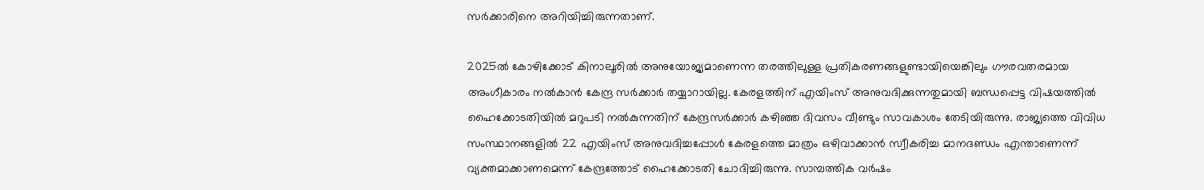സർക്കാരിനെ അറിയിച്ചിരുന്നതാണ്.

2025ൽ കോഴിക്കോട് കിനാലൂരിൽ അനുയോജ്യമാണെന്ന തരത്തിലുള്ള പ്രതികരണങ്ങളുണ്ടായിയെങ്കിലും ഗൗരവതരമായ അംഗീകാരം നൽകാൻ കേന്ദ്ര സർക്കാർ തയ്യാറായില്ല. കേരളത്തിന് എയിംസ് അനുവദിക്കുന്നതുമായി ബന്ധപ്പെട്ട വിഷയത്തിൽ ഹൈക്കോടതിയിൽ മറുപടി നൽകുന്നതിന് കേന്ദ്രസർക്കാർ കഴിഞ്ഞ ദിവസം വീണ്ടും സാവകാശം തേടിയിരുന്നു. രാജ്യത്തെ വിവിധ സംസ്ഥാനങ്ങളിൽ 22 എയിംസ് അനുവദിച്ചപ്പോൾ കേരളത്തെ മാത്രം ഒഴിവാക്കാൻ സ്വീകരിച്ച മാനദണ്ഡം എന്താണെന്ന് വ്യക്തമാക്കാണമെന്ന് കേന്ദ്രത്തോട് ഹൈക്കോടതി ചോദിച്ചിരുന്നു. സാമ്പത്തിക വർഷം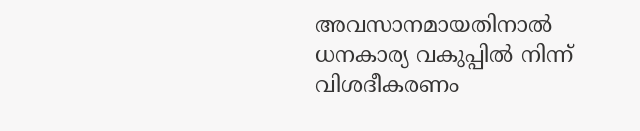അവസാനമായതിനാൽ ധനകാര്യ വകുപ്പിൽ നിന്ന് വിശദീകരണം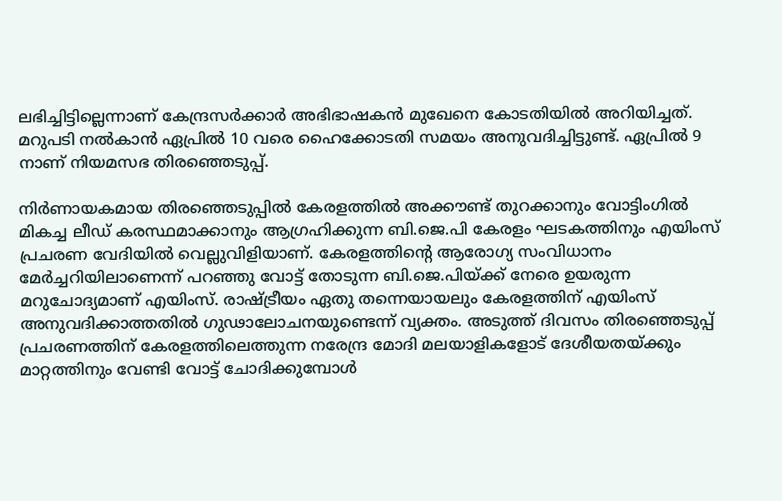ലഭിച്ചിട്ടില്ലെന്നാണ് കേന്ദ്രസർക്കാർ അഭിഭാഷകൻ മുഖേനെ കോടതിയിൽ അറിയിച്ചത്. മറുപടി നൽകാൻ ഏപ്രിൽ 10 വരെ ഹൈക്കോടതി സമയം അനുവദിച്ചിട്ടുണ്ട്. ഏപ്രിൽ 9 നാണ് നിയമസഭ തിരഞ്ഞെടുപ്പ്.

നിർണായകമായ തിരഞ്ഞെടുപ്പിൽ കേരളത്തിൽ അക്കൗണ്ട് തുറക്കാനും വോട്ടിംഗിൽ മികച്ച ലീഡ് കരസ്ഥമാക്കാനും ആഗ്രഹിക്കുന്ന ബി.ജെ.പി കേരളം ഘടകത്തിനും എയിംസ് പ്രചരണ വേദിയിൽ വെല്ലുവിളിയാണ്. കേരളത്തിൻ്റെ ആരോഗ്യ സംവിധാനം മേർച്ചറിയിലാണെന്ന് പറഞ്ഞു വോട്ട് തോടുന്ന ബി.ജെ.പിയ്ക്ക് നേരെ ഉയരുന്ന മറുചോദ്യമാണ് എയിംസ്. രാഷ്ട്രീയം ഏതു തന്നെയായലും കേരളത്തിന് എയിംസ് അനുവദിക്കാത്തതിൽ ഗുഢാലോചനയുണ്ടെന്ന് വ്യക്തം. അടുത്ത് ദിവസം തിരഞ്ഞെടുപ്പ് പ്രചരണത്തിന് കേരളത്തിലെത്തുന്ന നരേന്ദ്ര മോദി മലയാളികളോട് ദേശീയതയ്ക്കും മാറ്റത്തിനും വേണ്ടി വോട്ട് ചോദിക്കുമ്പോൾ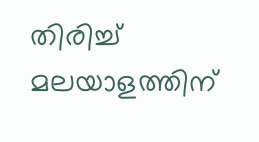തിരിച്ച് മലയാളത്തിന്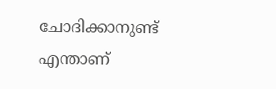ചോദിക്കാനുണ്ട് എന്താണ്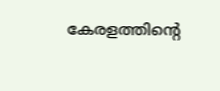കേരളത്തിൻ്റെ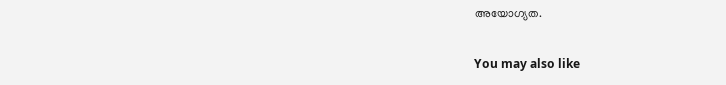അയോഗ്യത.

You may also like